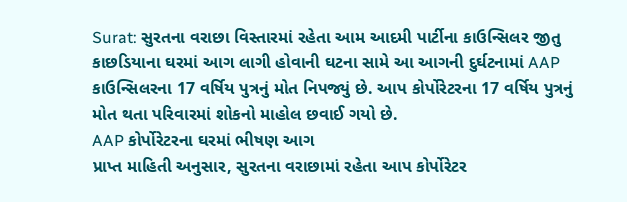Surat: સુરતના વરાછા વિસ્તારમાં રહેતા આમ આદમી પાર્ટીના કાઉન્સિલર જીતુ કાછડિયાના ઘરમાં આગ લાગી હોવાની ઘટના સામે આ આગની દુર્ઘટનામાં AAP કાઉન્સિલરના 17 વર્ષિય પુત્રનું મોત નિપજ્યું છે. આપ કોર્પોરેટરના 17 વર્ષિય પુત્રનું મોત થતા પરિવારમાં શોકનો માહોલ છવાઈ ગયો છે.
AAP કોર્પોરેટરના ઘરમાં ભીષણ આગ
પ્રાપ્ત માહિતી અનુસાર, સુરતના વરાછામાં રહેતા આપ કોર્પોરેટર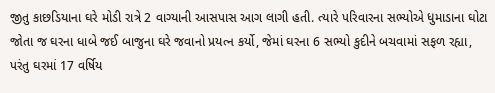જીતુ કાછડિયાના ઘરે મોડી રાત્રે 2 વાગ્યાની આસપાસ આગ લાગી હતી. ત્યારે પરિવારના સભ્યોએ ધુમાડાના ઘોટા જોતા જ ઘરના ધાબે જઈ બાજુના ઘરે જવાનો પ્રયત્ન કર્યો, જેમાં ઘરના 6 સભ્યો કુદીને બચવામાં સફળ રહ્યા, પરંતુ ઘરમાં 17 વર્ષિય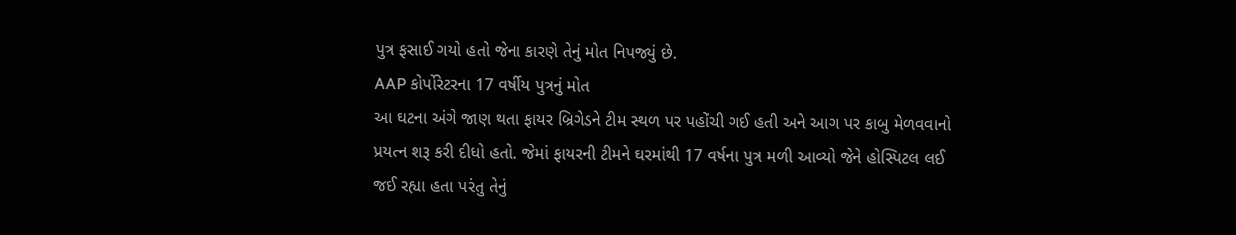પુત્ર ફસાઈ ગયો હતો જેના કારણે તેનું મોત નિપજ્યું છે.
AAP કોર્પોરેટરના 17 વર્ષીય પુત્રનું મોત
આ ઘટના અંગે જાણ થતા ફાયર બ્રિગેડને ટીમ સ્થળ પર પહોંચી ગઈ હતી અને આગ પર કાબુ મેળવવાનો પ્રયત્ન શરૂ કરી દીધો હતો. જેમાં ફાયરની ટીમને ઘરમાંથી 17 વર્ષના પુત્ર મળી આવ્યો જેને હોસ્પિટલ લઈ જઈ રહ્યા હતા પરંતુ તેનું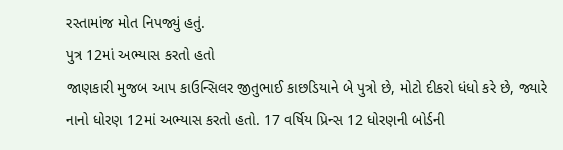રસ્તામાંજ મોત નિપજ્યું હતું.
પુત્ર 12માં અભ્યાસ કરતો હતો
જાણકારી મુજબ આપ કાઉન્સિલર જીતુભાઈ કાછડિયાને બે પુત્રો છે, મોટો દીકરો ધંધો કરે છે, જ્યારે નાનો ધોરણ 12માં અભ્યાસ કરતો હતો. 17 વર્ષિય પ્રિન્સ 12 ધોરણની બોર્ડની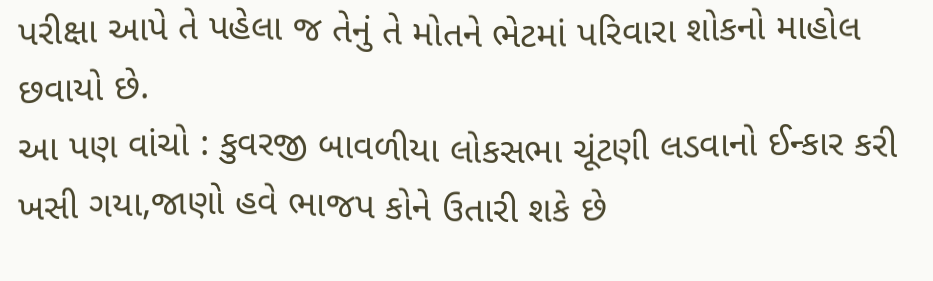પરીક્ષા આપે તે પહેલા જ તેનું તે મોતને ભેટમાં પરિવારા શોકનો માહોલ છવાયો છે.
આ પણ વાંચો : કુવરજી બાવળીયા લોકસભા ચૂંટણી લડવાનો ઈન્કાર કરી ખસી ગયા,જાણો હવે ભાજપ કોને ઉતારી શકે છે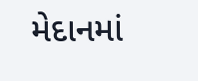મેદાનમાં